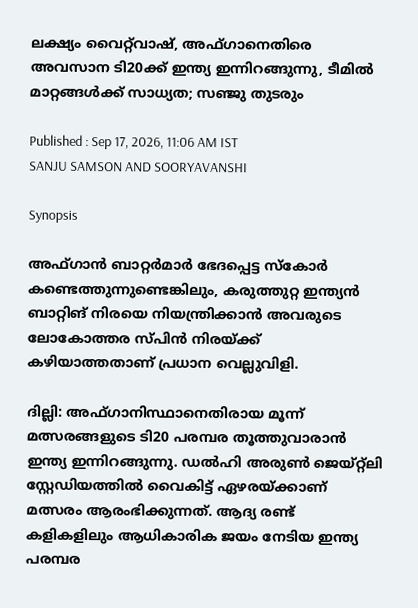ലക്ഷ്യം വൈറ്റ്‌വാഷ്, അഫ്ഗാനെതിരെ അവസാന ടി20ക്ക് ഇന്ത്യ ഇന്നിറങ്ങുന്നു, ടീമിൽ മാറ്റങ്ങൾക്ക് സാധ്യത; സഞ്ജു തുടരും

Published : Sep 17, 2026, 11:06 AM IST
SANJU SAMSON AND SOORYAVANSHI

Synopsis

അഫ്ഗാൻ ബാറ്റർമാർ ഭേദപ്പെട്ട സ്കോർ കണ്ടെത്തുന്നുണ്ടെങ്കിലും, കരുത്തുറ്റ ഇന്ത്യൻ ബാറ്റിങ് നിരയെ നിയന്ത്രിക്കാൻ അവരുടെ ലോകോത്തര സ്പിൻ നിരയ്ക്ക് കഴിയാത്തതാണ് പ്രധാന വെല്ലുവിളി.

ദില്ലി: അഫ്ഗാനിസ്ഥാനെതിരായ മൂന്ന് മത്സരങ്ങളുടെ ടി20 പരമ്പര തൂത്തുവാരാൻ ഇന്ത്യ ഇന്നിറങ്ങുന്നു. ഡൽഹി അരുൺ ജെയ്റ്റ്‌ലി സ്റ്റേഡിയത്തിൽ വൈകിട്ട് ഏഴരയ്ക്കാണ് മത്സരം ആരംഭിക്കുന്നത്. ആദ്യ രണ്ട് കളികളിലും ആധികാരിക ജയം നേടിയ ഇന്ത്യ പരമ്പര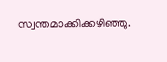സ്വന്തമാക്കിക്കഴിഞ്ഞു.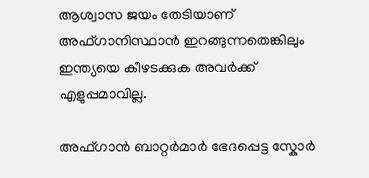ആശ്വാസ ജയം തേടിയാണ് അഫ്ഗാനിസ്ഥാൻ ഇറങ്ങുന്നതെങ്കിലും ഇന്ത്യയെ കീഴടക്കുക അവർക്ക് എളുപ്പമാവില്ല.

അഫ്ഗാൻ ബാറ്റർമാർ ഭേദപ്പെട്ട സ്കോർ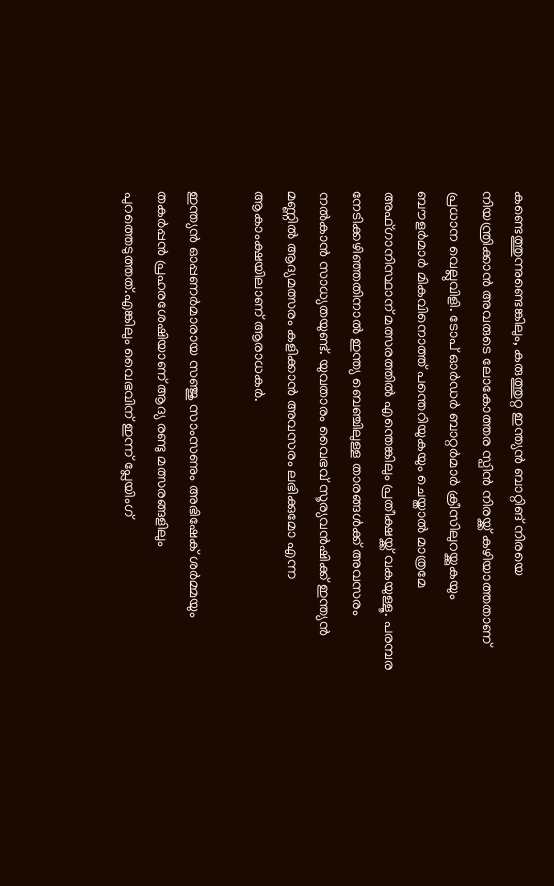കണ്ടെത്തുന്നുണ്ടെങ്കിലും, കരുത്തുറ്റ ഇന്ത്യൻ ബാറ്റിങ് നിരയെ നിയന്ത്രിക്കാൻ അവരുടെ ലോകോത്തര സ്പിൻ നിരയ്ക്ക് കഴിയാത്തതാണ് പ്രധാന വെല്ലുവിളി. ടോപ് ഓർഡർ ബാറ്റർമാർ ക്രീസിലുറയ്ക്കുകയും ബൗളർമാർ മികവിനൊത്ത് പന്തെറിയുകയും ചെയ്താൽ മാത്രമേ അഫ്ഗാനിസ്ഥാന് മത്സരത്തിൽ എന്തെങ്കിലും പ്രതീക്ഷയ്ക്ക് വകയുള്ളൂ. പരമ്പര നേടിക്കഴിഞ്ഞതിനാൽ ഇന്ത്യ ബെഞ്ചിലുള്ള താരങ്ങൾക്ക് അവസരം നൽകാൻ സാധ്യതയുണ്ട്. യുവതാരം വൈഭവ് സൂര്യവൻഷിക്ക് ഇന്ത്യൻ മണ്ണിൽ ആദ്യമത്സരം കളിക്കാൻ അവസരം ലഭിക്കുമോ എന്ന ആകാംക്ഷയിലാണ് ആരാധകർ.

ഇന്ത്യൻ ഓപ്പണർമാരായ സഞ്ജു സാംസണും അഭിഷേക് ശർമ്മയും തകർപ്പൻ പ്രഹരശേഷിയാണ് ആദ്യ രണ്ടു മത്സരങ്ങളിലും പുറത്തെടുത്തത്.എങ്കിലും വൈഭവിന് ഇന്ന് പ്ലേയിംഗ്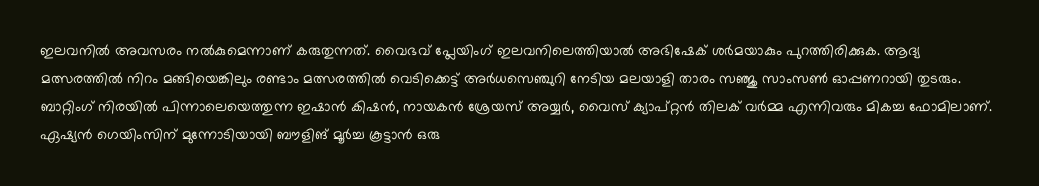ഇലവനില്‍ അവസരം നല്‍കുമെന്നാണ് കരുതുന്നത്. വൈഭവ് പ്ലേയിംഗ് ഇലവനിലെത്തിയാൽ അഭിഷേക് ശര്‍മയാകും പുറത്തിരിക്കുക. ആദ്യ മത്സരത്തില്‍ നിറം മങ്ങിയെങ്കിലും രണ്ടാം മത്സരത്തില്‍ വെടിക്കെട്ട് അര്‍ധസെഞ്ചുറി നേടിയ മലയാളി താരം സഞ്ജു സാംസണ്‍ ഓപ്പണറായി തുടരും. ബാറ്റിംഗ് നിരയില്‍ പിന്നാലെയെത്തുന്ന ഇഷാൻ കിഷൻ, നായകൻ ശ്രേയസ് അയ്യർ, വൈസ് ക്യാപ്റ്റൻ തിലക് വർമ്മ എന്നിവരും മികച്ച ഫോമിലാണ്. ഏഷ്യൻ ഗെയിംസിന് മുന്നോടിയായി ബൗളിങ് മൂർച്ച കൂട്ടാൻ ഒരു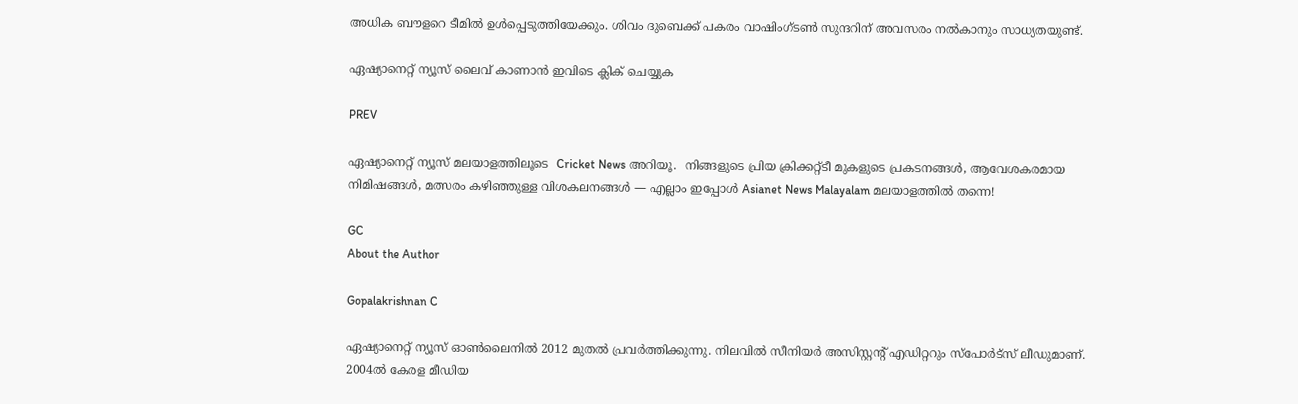അധിക ബൗളറെ ടീമിൽ ഉൾപ്പെടുത്തിയേക്കും. ശിവം ദുബെക്ക് പകരം വാഷിംഗ്ടണ്‍ സുന്ദറിന് അവസരം നല്‍കാനും സാധ്യതയുണ്ട്.

ഏഷ്യാനെറ്റ് ന്യൂസ് ലൈവ് കാണാന്‍ ഇവിടെ ക്ലിക് ചെയ്യുക

PREV

ഏഷ്യാനെറ്റ് ന്യൂസ് മലയാളത്തിലൂടെ  Cricket News അറിയൂ.  നിങ്ങളുടെ പ്രിയ ക്രിക്കറ്റ്ടീ മുകളുടെ പ്രകടനങ്ങൾ, ആവേശകരമായ നിമിഷങ്ങൾ, മത്സരം കഴിഞ്ഞുള്ള വിശകലനങ്ങൾ — എല്ലാം ഇപ്പോൾ Asianet News Malayalam മലയാളത്തിൽ തന്നെ!

GC
About the Author

Gopalakrishnan C

ഏഷ്യാനെറ്റ് ന്യൂസ് ഓണ്‍ലൈനില്‍ 2012 മുതല്‍ പ്രവര്‍ത്തിക്കുന്നു. നിലവില്‍ സീനിയര്‍ അസിസ്റ്റന്‍റ് എഡിറ്ററും സ്പോർട്സ് ലീഡുമാണ്. 2004ൽ കേരള മീഡിയ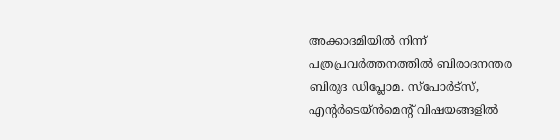അക്കാദമിയില്‍ നിന്ന് പത്രപ്രവര്‍ത്തനത്തില്‍ ബിരാദനന്തര ബിരുദ ഡിപ്ലോമ. സ്പോര്‍ട്സ്, എന്‍റര്‍ടെയ്ൻമെന്‍റ് വിഷയങ്ങളില്‍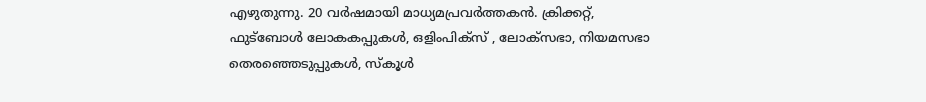എഴുതുന്നു. 20 വര്‍ഷമായി മാധ്യമപ്രവര്‍ത്തകൻ. ക്രിക്കറ്റ്, ഫുട്ബോള്‍ ലോകകപ്പുകൾ, ഒളിംപിക്സ് , ലോക്സഭാ, നിയമസഭാ തെരഞ്ഞെടുപ്പുകള്‍, സ്കൂള്‍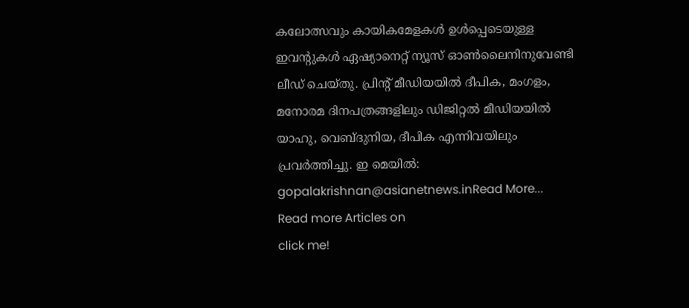കലോത്സവും കായികമേളകള്‍ ഉള്‍പ്പെടെയുള്ള ഇവന്‍റുകള്‍ ഏഷ്യാനെറ്റ് ന്യൂസ് ഓണ്‍ലൈനിനുവേണ്ടി ലീഡ് ചെയ്തു. പ്രിന്‍റ് മീഡിയയില്‍ ദീപിക, മംഗളം, മനോരമ ദിനപത്രങ്ങളിലും ഡിജിറ്റൽ മീഡിയയില്‍ യാഹു, വെബ്ദുനിയ, ദീപിക എന്നിവയിലും പ്രവര്‍ത്തിച്ചു. ഇ മെയില്‍: gopalakrishnan@asianetnews.inRead More...
Read more Articles on
click me!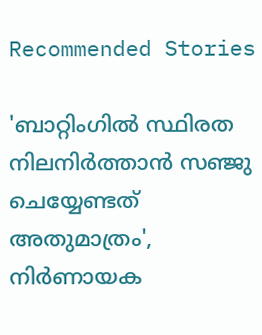Recommended Stories

'ബാറ്റിംഗില്‍ സ്ഥിരത നിലനിർത്താൻ സഞ്ജു ചെയ്യേണ്ടത് അതുമാത്രം', നിർണായക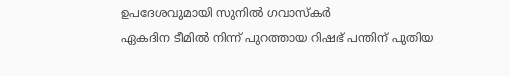ഉപദേശവുമായി സുനിൽ ഗവാസ്കർ
ഏകദിന ടീമില്‍ നിന്ന് പുറത്തായ റിഷഭ് പന്തിന് പുതിയ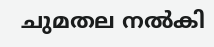ചുമതല നല്‍കി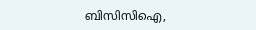ബിസിസിഐ,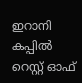ഇറാനി കപ്പിൽ റെസ്റ്റ് ഓഫ്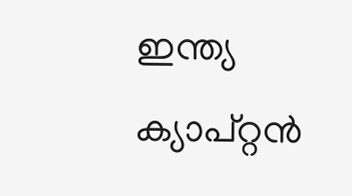ഇന്ത്യ ക്യാപ്റ്റൻ